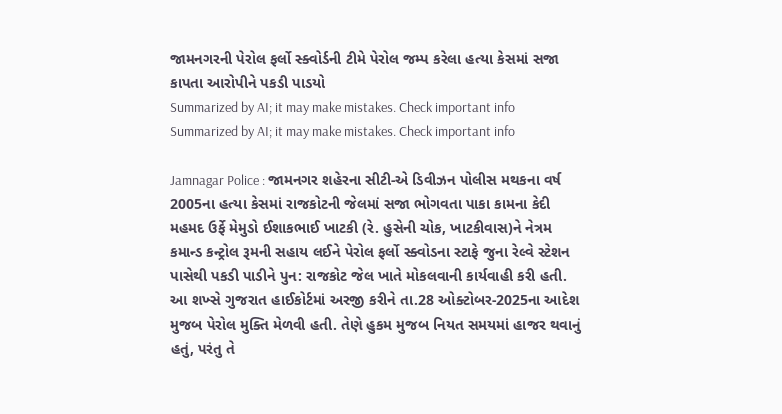જામનગરની પેરોલ ફર્લો સ્ક્વોર્ડની ટીમે પેરોલ જમ્પ કરેલા હત્યા કેસમાં સજા કાપતા આરોપીને પકડી પાડયો
Summarized by AI; it may make mistakes. Check important info
Summarized by AI; it may make mistakes. Check important info

Jamnagar Police : જામનગર શહેરના સીટી-એ ડિવીઝન પોલીસ મથકના વર્ષ 2005ના હત્યા કેસમાં રાજકોટની જેલમાં સજા ભોગવતા પાકા કામના કેદી મહમદ ઉર્ફે મેમુડો ઈશાકભાઈ ખાટકી (રે. હુસેની ચોક, ખાટકીવાસ)ને નેત્રમ કમાન્ડ કન્ટ્રોલ રૂમની સહાય લઈને પેરોલ ફર્લો સ્ક્વોડના સ્ટાફે જુના રેલ્વે સ્ટેશન પાસેથી પકડી પાડીને પુન: રાજકોટ જેલ ખાતે મોકલવાની કાર્યવાહી કરી હતી.
આ શખ્સે ગુજરાત હાઈકોર્ટમાં અરજી કરીને તા.28 ઓક્ટોબર-2025ના આદેશ મુજબ પેરોલ મુક્તિ મેળવી હતી. તેણે હુકમ મુજબ નિયત સમયમાં હાજર થવાનું હતું, પરંતુ તે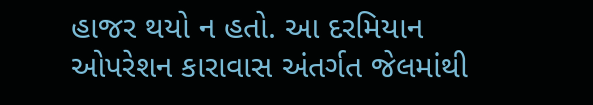હાજર થયો ન હતો. આ દરમિયાન ઓપરેશન કારાવાસ અંતર્ગત જેલમાંથી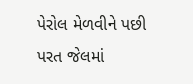પેરોલ મેળવીને પછી પરત જેલમાં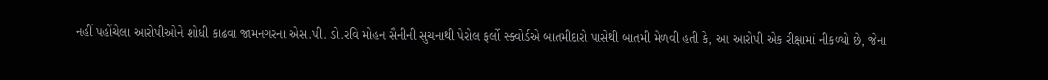નહીં પહોંચેલા આરોપીઓને શોધી કાઢવા જામનગરના એસ.પી. ડો.રવિ મોહન સૈનીની સુચનાથી પેરોલ ફર્લો સ્ક્વોર્ડએ બાતમીદારો પાસેથી બાતમી મેળવી હતી કે, આ આરોપી એક રીક્ષામાં નીકળ્યો છે, જેના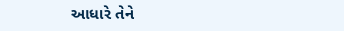આધારે તેને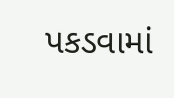પકડવામાં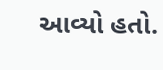આવ્યો હતો.